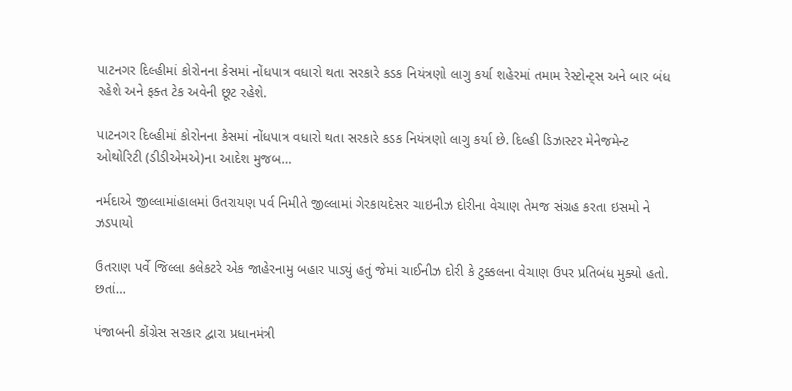પાટનગર દિલ્હીમાં કોરોનના કેસમાં નોંધપાત્ર વધારો થતા સરકારે કડક નિયંત્રણો લાગુ કર્યા શહેરમાં તમામ રેસ્ટોન્ટ્સ અને બાર બંધ રહેશે અને ફક્ત ટેક અવેની છૂટ રહેશે.

પાટનગર દિલ્હીમાં કોરોનના કેસમાં નોંધપાત્ર વધારો થતા સરકારે કડક નિયંત્રણો લાગુ કર્યા છે. દિલ્હી ડિઝાસ્ટર મેનેજમેન્ટ ઓથોરિટી (ડીડીએમએ)ના આદેશ મુજબ…

નર્મદાએ જીલ્લામાંહાલમાં ઉતરાયણ પર્વ નિમીતે જીલ્લામાં ગેરકાયદેસર ચાઇનીઝ દોરીના વેચાણ તેમજ સંગ્રહ કરતા ઇસમો ને ઝડપાયો

ઉતરાણ પર્વે જિલ્લા કલેકટરે એક જાહેરનામુ બહાર પાડ્યું હતું જેમાં ચાઈનીઝ દોરી કે ટુક્કલના વેચાણ ઉપર પ્રતિબંધ મુક્યો હતો. છતાં…

પંજાબની કોંગ્રેસ સરકાર દ્વારા પ્રધાનમંત્રી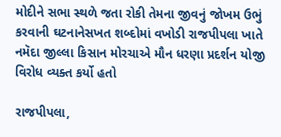મોદીને સભા સ્થળે જતા રોકી તેમના જીવનું જોખમ ઉભું કરવાની ઘટનાનેસખત શબ્દોમાં વખોડી રાજપીપલા ખાતે નમૅદા જીલ્લા કિસાન મોરચાએ મૌન ધરણા પ્રદર્શન યોજી વિરોધ વ્યક્ત કર્યો હતો

રાજપીપલા,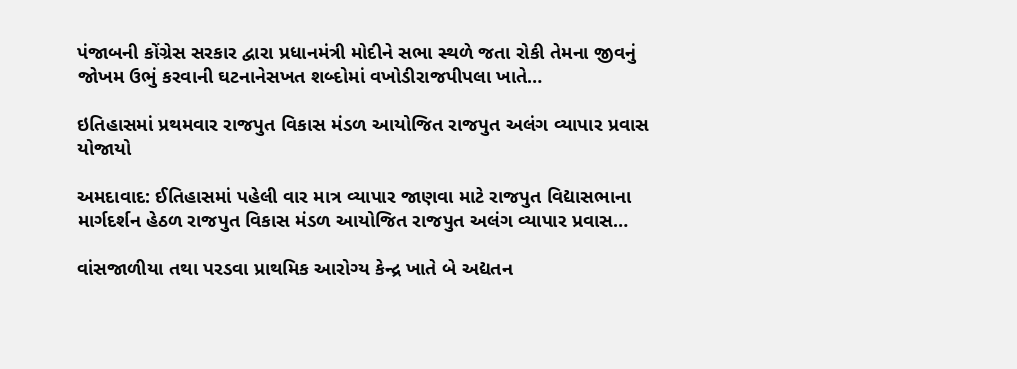પંજાબની કોંગ્રેસ સરકાર દ્વારા પ્રધાનમંત્રી મોદીને સભા સ્થળે જતા રોકી તેમના જીવનું જોખમ ઉભું કરવાની ઘટનાનેસખત શબ્દોમાં વખોડીરાજપીપલા ખાતે…

ઇતિહાસમાં પ્રથમવાર રાજપુત વિકાસ મંડળ આયોજિત રાજપુત અલંગ વ્યાપાર પ્રવાસ યોજાયો

અમદાવાદ: ઈતિહાસમાં પહેલી વાર માત્ર વ્યાપાર જાણવા માટે રાજપુત વિદ્યાસભાના માર્ગદર્શન હેઠળ રાજપુત વિકાસ મંડળ આયોજિત રાજપુત અલંગ વ્યાપાર પ્રવાસ…

વાંસજાળીયા તથા પરડવા પ્રાથમિક આરોગ્ય કેન્દ્ર ખાતે બે અદ્યતન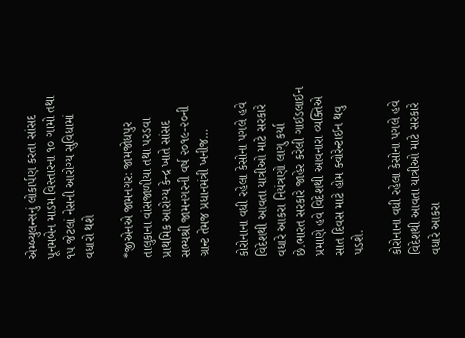એમ્બ્યુલન્સનું લોકાર્પણ કરતા સાંસદ પૂનમબેન માડમ વિસ્તારના ૧૦ ગામો તથા ૧૫ જેટલાં નેસની આરોગ્ય સુવિધામાં વધારો થશે

*જીએનએ જામનગર: જામજોધપુર તાલુકાના વાંસજાળીયા તથા પરડવા પ્રાથમિક આરોગ્ય કેન્દ્ર ખાતે સાંસદ સભ્યશ્રી જામનગરની વર્ષ ૨૦૧૯-૨૦ની ગ્રાન્ટ તેમજ પ્રધાનમંત્રી ખનીજ…

કોરોનાના વધી રહેલા કેસોના પગલે હવે વિદેશથી આવતા યાત્રીઓ માટે સરકારે વધારે આકરા નિયંત્રણો લાગુ કર્યા છે.ભારત સરકારે જાહેર કરેલી ગાઈડલાઈન પ્રમાણે હવે વિદેશથી આવનારા વ્યક્તિએ સાત દિવસ માટે હોમ ક્વોરેન્ટાઈન થવુ પડશે.

કોરોનાના વધી રહેલા કેસોના પગલે હવે વિદેશથી આવતા યાત્રીઓ માટે સરકારે વધારે આકરા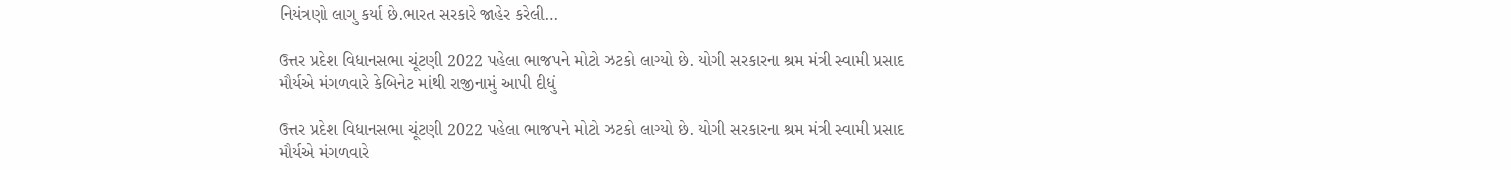નિયંત્રણો લાગુ કર્યા છે.ભારત સરકારે જાહેર કરેલી…

ઉત્તર પ્રદેશ વિધાનસભા ચૂંટણી 2022 પહેલા ભાજપને મોટો ઝટકો લાગ્યો છે. યોગી સરકારના શ્રમ મંત્રી સ્વામી પ્રસાદ મૌર્યએ મંગળવારે કેબિનેટ માંથી રાજીનામું આપી દીધું

ઉત્તર પ્રદેશ વિધાનસભા ચૂંટણી 2022 પહેલા ભાજપને મોટો ઝટકો લાગ્યો છે. યોગી સરકારના શ્રમ મંત્રી સ્વામી પ્રસાદ મૌર્યએ મંગળવારે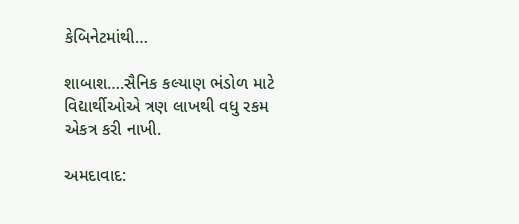કેબિનેટમાંથી…

શાબાશ….સૈનિક કલ્યાણ ભંડોળ માટે વિદ્યાર્થીઓએ ત્રણ લાખથી વધુ રકમ એકત્ર કરી નાખી.

અમદાવાદ: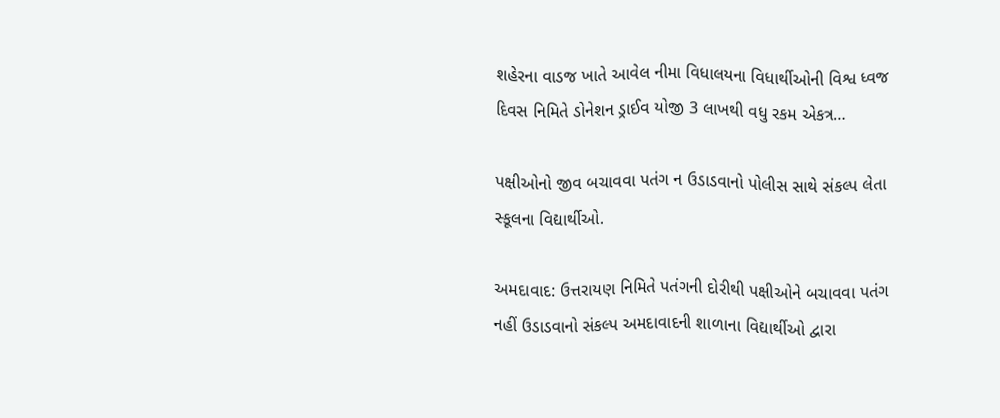શહેરના વાડજ ખાતે આવેલ નીમા વિધાલયના વિધાર્થીઓની વિશ્વ ધ્વજ દિવસ નિમિતે ડોનેશન ડ્રાઈવ યોજી 3 લાખથી વધુ રકમ એકત્ર…

પક્ષીઓનો જીવ બચાવવા પતંગ ન ઉડાડવાનો પોલીસ સાથે સંકલ્પ લેતા સ્કૂલના વિદ્યાર્થીઓ.

અમદાવાદ: ઉત્તરાયણ નિમિતે પતંગની દોરીથી પક્ષીઓને બચાવવા પતંગ નહીં ઉડાડવાનો સંકલ્પ અમદાવાદની શાળાના વિદ્યાર્થીઓ દ્વારા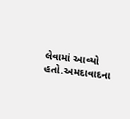લેવામાં આવ્યો હતો.અમદાવાદના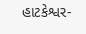હાટકેશ્વર-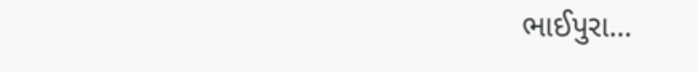ભાઈપુરા…